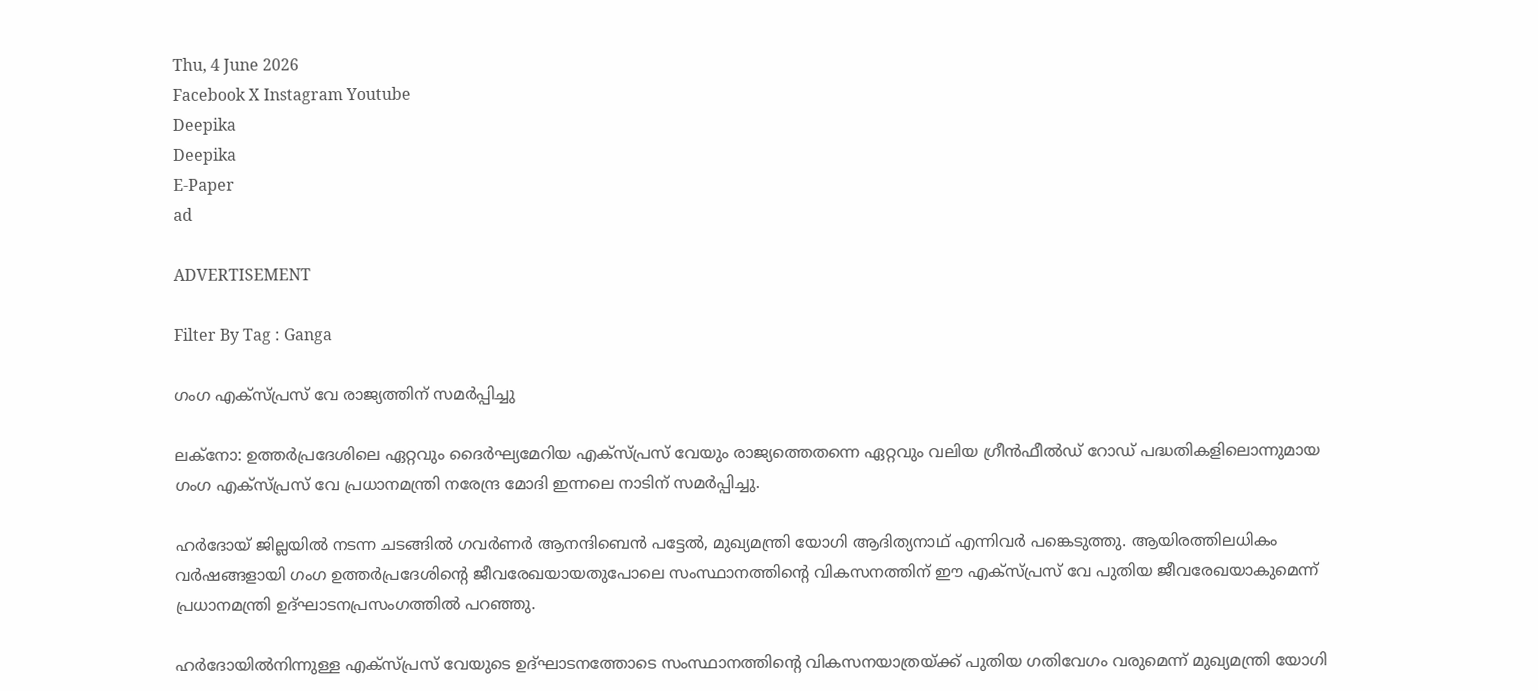Thu, 4 June 2026
Facebook X Instagram Youtube
Deepika
Deepika
E-Paper
ad

ADVERTISEMENT

Filter By Tag : Ganga

ഗംഗ എക്‌സ്പ്രസ് വേ രാജ്യത്തിന് സമർപ്പിച്ചു

ലക്നോ: ഉത്തർപ്രദേശിലെ ഏറ്റവും ദൈർഘ്യമേറിയ എക്‌സ്പ്രസ് വേയും രാജ്യത്തെതന്നെ ഏറ്റവും വലിയ ഗ്രീൻഫീൽഡ് റോഡ് പദ്ധതികളിലൊന്നുമായ ഗംഗ എക്‌സ്പ്രസ് വേ പ്രധാനമന്ത്രി നരേന്ദ്ര മോദി ഇന്നലെ നാടിന് സമർപ്പിച്ചു.

ഹർദോയ് ജില്ലയിൽ നടന്ന ചടങ്ങിൽ ഗവർണർ ആനന്ദിബെൻ പട്ടേൽ, മുഖ്യമന്ത്രി യോഗി ആദിത്യനാഥ് എന്നിവർ പങ്കെടുത്തു. ആയിരത്തിലധികം വർഷങ്ങളായി ഗംഗ ഉത്തർപ്രദേശിന്‍റെ ജീവരേഖയായതുപോലെ സംസ്ഥാനത്തിന്‍റെ വികസനത്തിന് ഈ എക്സ്പ്രസ് വേ പുതിയ ജീവരേഖയാകുമെന്ന് പ്രധാനമന്ത്രി ഉദ്ഘാടനപ്രസംഗത്തിൽ പറഞ്ഞു.

ഹർദോയിൽനിന്നുള്ള എക്‌സ്പ്രസ് വേയുടെ ഉദ്ഘാടനത്തോടെ സംസ്ഥാനത്തിന്‍റെ വികസനയാത്രയ്ക്ക് പുതിയ ഗതിവേഗം വരുമെന്ന് മുഖ്യമന്ത്രി യോഗി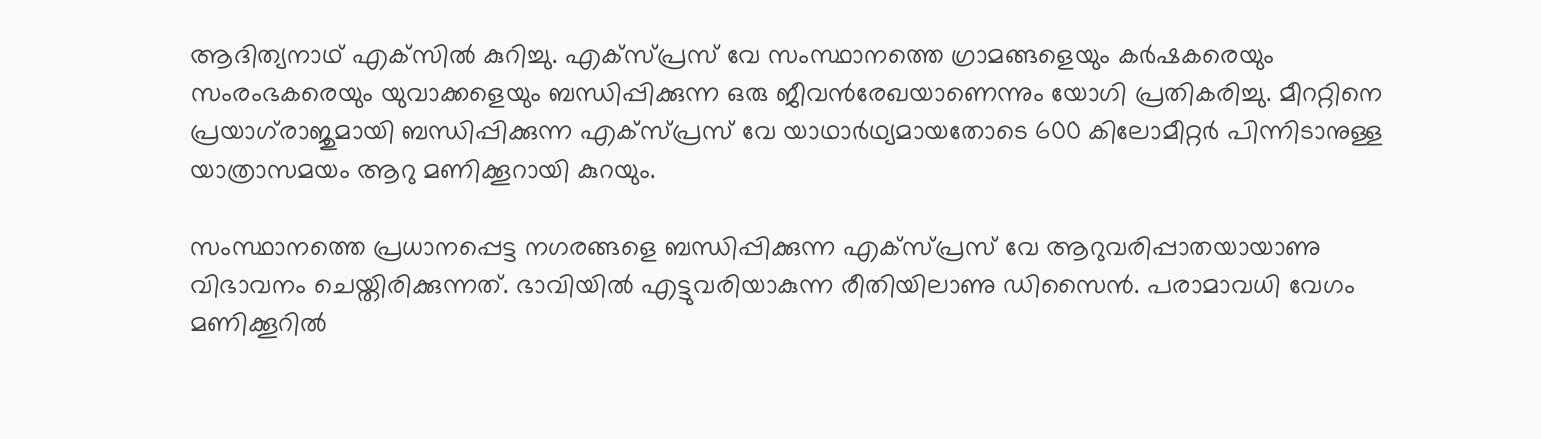ആദിത്യനാഥ് എക്‌സിൽ കുറിച്ചു. എക്‌സ്പ്രസ് വേ സംസ്ഥാനത്തെ ഗ്രാമങ്ങളെയും കർഷകരെയും സംരംഭകരെയും യുവാക്കളെയും ബന്ധിപ്പിക്കുന്ന ഒരു ജീവൻരേഖയാണെന്നും യോഗി പ്രതികരിച്ചു. മീററ്റിനെ പ്രയാഗ്‌രാജുമായി ബന്ധിപ്പിക്കുന്ന എക്‌സ്പ്രസ് വേ യാഥാർഥ്യമായതോടെ 600 കിലോമീറ്റർ പിന്നിടാനുള്ള യാത്രാസമയം ആറു മണിക്കൂറായി കുറയും.

സംസ്ഥാനത്തെ പ്രധാനപ്പെട്ട നഗരങ്ങളെ ബന്ധിപ്പിക്കുന്ന എക്‌സ്പ്രസ് വേ ആറുവരിപ്പാതയായാണു വിഭാവനം ചെയ്തിരിക്കുന്നത്. ഭാവിയിൽ എട്ടുവരിയാകുന്ന രീതിയിലാണു ഡിസൈൻ. പരാമാവധി വേഗം മണിക്കൂറിൽ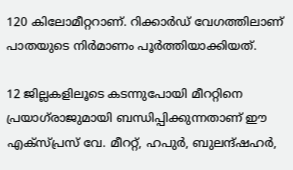120 കിലോമീറ്ററാണ്. റിക്കാർഡ് വേഗത്തിലാണ് പാതയുടെ നിർമാണം പൂർത്തിയാക്കിയത്.

12 ജില്ലകളിലൂടെ കടന്നുപോയി മീററ്റിനെ പ്രയാഗ്‌രാജുമായി ബന്ധിപ്പിക്കുന്നതാണ് ഈ എക്‌സ്പ്രസ് വേ. മീററ്റ്, ഹപുർ, ബുലന്ദ്ഷഹർ,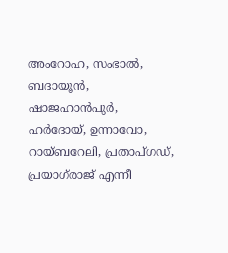അംറോഹ, സംഭാൽ, ബദായൂൻ, ഷാജഹാൻപുർ, ഹർദോയ്, ഉന്നാവോ, റായ്ബറേലി, പ്രതാപ്ഗഡ്, പ്രയാഗ്‌രാജ് എന്നീ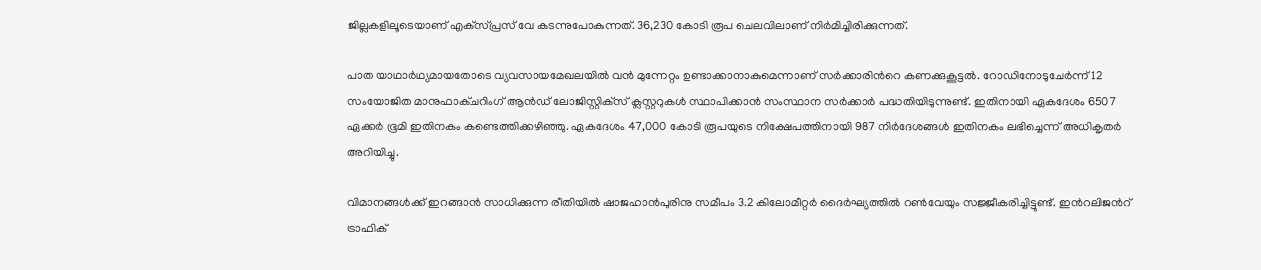ജില്ലകളിലൂടെയാണ് എക്‌സ്പ്രസ് വേ കടന്നുപോകുന്നത്. 36,230 കോടി രൂപ ചെലവിലാണ് നിർമിച്ചിരിക്കുന്നത്.

പാത യാഥാർഥ്യമായതോടെ വ്യവസായമേഖലയിൽ വൻ മുന്നേറ്റം ഉണ്ടാക്കാനാകുമെന്നാണ് സർക്കാരിന്‍റെ കണക്കുകൂട്ടൽ. റോഡിനോടുചേർന്ന് 12 സംയോജിത മാനുഫാക്ചറിംഗ് ആൻഡ് ലോജിസ്റ്റിക്‌സ് ക്ലസ്റ്ററുകൾ സ്ഥാപിക്കാൻ സംസ്ഥാന സർക്കാർ പദ്ധതിയിടുന്നുണ്ട്. ഇതിനായി ഏകദേശം 6507 ഏക്കർ ഭൂമി ഇതിനകം കണ്ടെത്തിക്കഴിഞ്ഞു. ഏകദേശം 47,000 കോടി രൂപയുടെ നിക്ഷേപത്തിനായി 987 നിർദേശങ്ങൾ ഇതിനകം ലഭിച്ചെന്ന് അധികൃതർ അറിയിച്ചു.

വിമാനങ്ങൾക്ക് ഇറങ്ങാൻ സാധിക്കുന്ന രീതിയിൽ ഷാജഹാൻപുരിനു സമീപം 3.2 കിലോമീറ്റർ ദൈർഘ്യത്തിൽ റൺവേയും സജ്ജീകരിച്ചിട്ടുണ്ട്. ഇന്‍റലിജന്‍റ് ട്രാഫിക്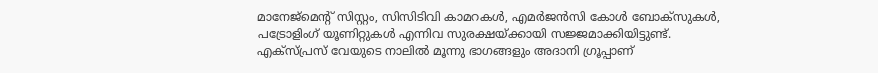മാനേജ്‌മെന്‍റ് സിസ്റ്റം, സിസിടിവി കാമറകൾ, എമർജൻസി കോൾ ബോക്‌സുകൾ, പട്രോളിംഗ് യൂണിറ്റുകൾ എന്നിവ സുരക്ഷയ്ക്കായി സജ്ജമാക്കിയിട്ടുണ്ട്. എക്സ്പ്രസ് വേയുടെ നാലിൽ മൂന്നു ഭാഗങ്ങളും അദാനി ഗ്രൂപ്പാണ്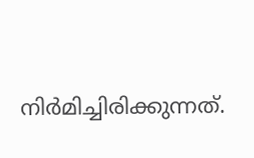നിർമിച്ചിരിക്കുന്നത്.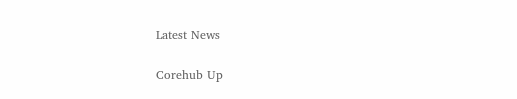Latest News

Corehub Up